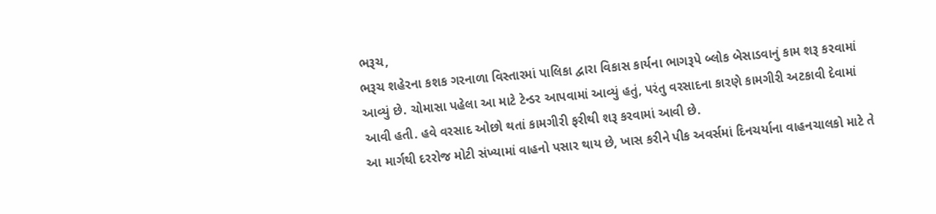ભરૂચ,
ભરૂચ શહેરના કશક ગરનાળા વિસ્તારમાં પાલિકા દ્વારા વિકાસ કાર્યના ભાગરૂપે બ્લોક બેસાડવાનું કામ શરૂ કરવામાં આવ્યું છે. ચોમાસા પહેલા આ માટે ટેન્ડર આપવામાં આવ્યું હતું, પરંતુ વરસાદના કારણે કામગીરી અટકાવી દેવામાં આવી હતી. હવે વરસાદ ઓછો થતાં કામગીરી ફરીથી શરૂ કરવામાં આવી છે.
આ માર્ગથી દરરોજ મોટી સંખ્યામાં વાહનો પસાર થાય છે, ખાસ કરીને પીક અવર્સમાં દિનચર્યાના વાહનચાલકો માટે તે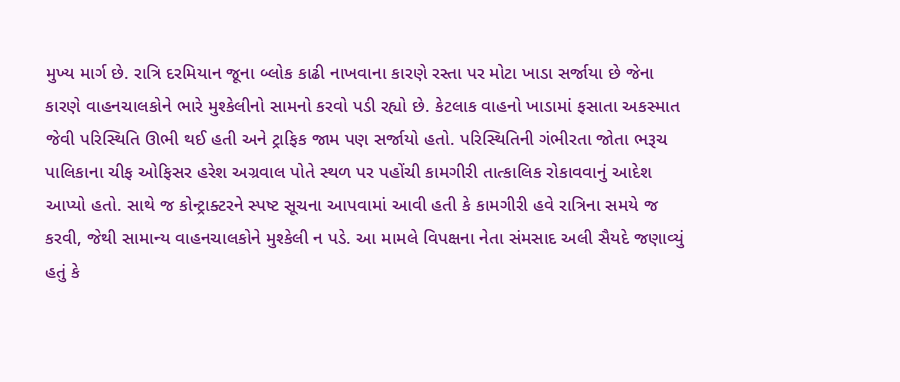મુખ્ય માર્ગ છે. રાત્રિ દરમિયાન જૂના બ્લોક કાઢી નાખવાના કારણે રસ્તા પર મોટા ખાડા સર્જાયા છે જેના કારણે વાહનચાલકોને ભારે મુશ્કેલીનો સામનો કરવો પડી રહ્યો છે. કેટલાક વાહનો ખાડામાં ફસાતા અકસ્માત જેવી પરિસ્થિતિ ઊભી થઈ હતી અને ટ્રાફિક જામ પણ સર્જાયો હતો. પરિસ્થિતિની ગંભીરતા જોતા ભરૂચ પાલિકાના ચીફ ઓફિસર હરેશ અગ્રવાલ પોતે સ્થળ પર પહોંચી કામગીરી તાત્કાલિક રોકાવવાનું આદેશ આપ્યો હતો. સાથે જ કોન્ટ્રાક્ટરને સ્પષ્ટ સૂચના આપવામાં આવી હતી કે કામગીરી હવે રાત્રિના સમયે જ કરવી, જેથી સામાન્ય વાહનચાલકોને મુશ્કેલી ન પડે. આ મામલે વિપક્ષના નેતા સંમસાદ અલી સૈયદે જણાવ્યું હતું કે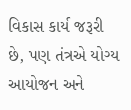વિકાસ કાર્ય જરૂરી છે, પણ તંત્રએ યોગ્ય આયોજન અને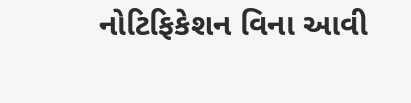નોટિફિકેશન વિના આવી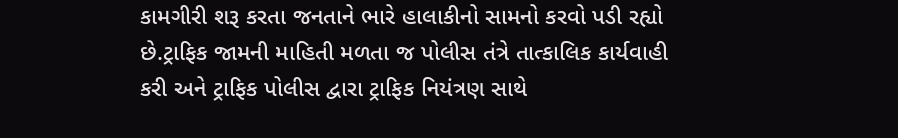કામગીરી શરૂ કરતા જનતાને ભારે હાલાકીનો સામનો કરવો પડી રહ્યો છે.ટ્રાફિક જામની માહિતી મળતા જ પોલીસ તંત્રે તાત્કાલિક કાર્યવાહી કરી અને ટ્રાફિક પોલીસ દ્વારા ટ્રાફિક નિયંત્રણ સાથે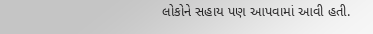લોકોને સહાય પણ આપવામાં આવી હતી.